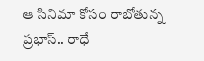ఆ సినిమా కోసం రాబోతున్న ప్రభాస్.. రాధే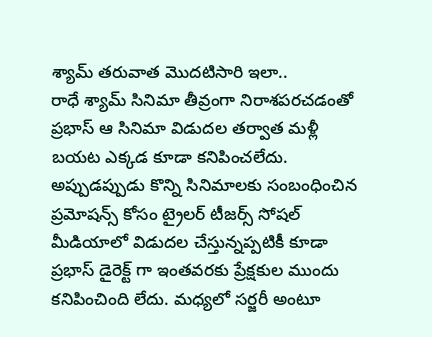శ్యామ్ తరువాత మొదటిసారి ఇలా..
రాధే శ్యామ్ సినిమా తీవ్రంగా నిరాశపరచడంతో ప్రభాస్ ఆ సినిమా విడుదల తర్వాత మళ్లీ బయట ఎక్కడ కూడా కనిపించలేదు. అప్పుడప్పుడు కొన్ని సినిమాలకు సంబంధించిన ప్రమోషన్స్ కోసం ట్రైలర్ టీజర్స్ సోషల్ మీడియాలో విడుదల చేస్తున్నప్పటికీ కూడా ప్రభాస్ డైరెక్ట్ గా ఇంతవరకు ప్రేక్షకుల ముందు కనిపించింది లేదు. మధ్యలో సర్జరీ అంటూ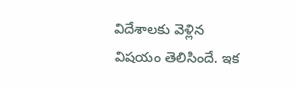విదేశాలకు వెళ్లిన విషయం తెలిసిందే. ఇక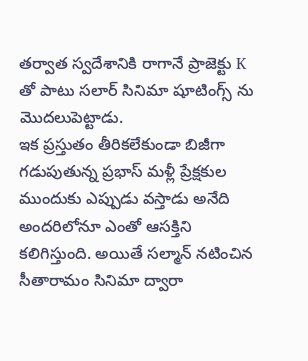తర్వాత స్వదేశానికి రాగానే ప్రాజెక్టు K తో పాటు సలార్ సినిమా షూటింగ్స్ ను మొదలుపెట్టాడు.
ఇక ప్రస్తుతం తీరికలేకుండా బిజీగా గడుపుతున్న ప్రభాస్ మళ్లీ ప్రేక్షకుల ముందుకు ఎప్పుడు వస్తాడు అనేది అందరిలోనూ ఎంతో ఆసక్తిని కలిగిస్తుంది. అయితే సల్మాన్ నటించిన సీతారామం సినిమా ద్వారా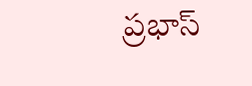ప్రభాస్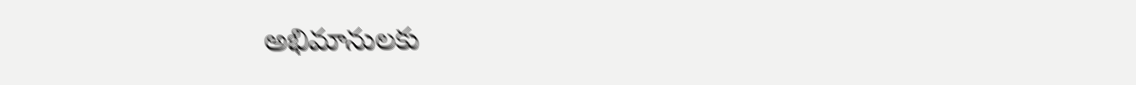అభిమానులకు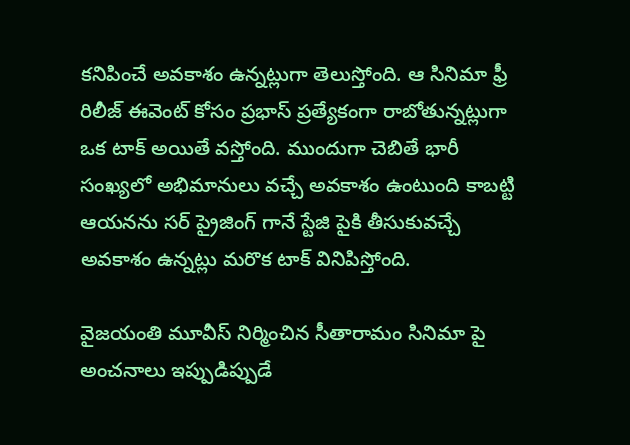కనిపించే అవకాశం ఉన్నట్లుగా తెలుస్తోంది. ఆ సినిమా ఫ్రీ రిలీజ్ ఈవెంట్ కోసం ప్రభాస్ ప్రత్యేకంగా రాబోతున్నట్లుగా ఒక టాక్ అయితే వస్తోంది. ముందుగా చెబితే భారీ సంఖ్యలో అభిమానులు వచ్చే అవకాశం ఉంటుంది కాబట్టి ఆయనను సర్ ప్రైజింగ్ గానే స్టేజి పైకి తీసుకువచ్చే అవకాశం ఉన్నట్లు మరొక టాక్ వినిపిస్తోంది.

వైజయంతి మూవీస్ నిర్మించిన సీతారామం సినిమా పై అంచనాలు ఇప్పుడిప్పుడే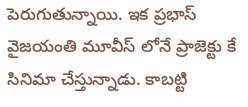పెరుగుతున్నాయి. ఇక ప్రభాస్ వైజయంతి మూవీస్ లోనే ప్రాజెక్టు కే సినిమా చేస్తున్నాడు. కాబట్టి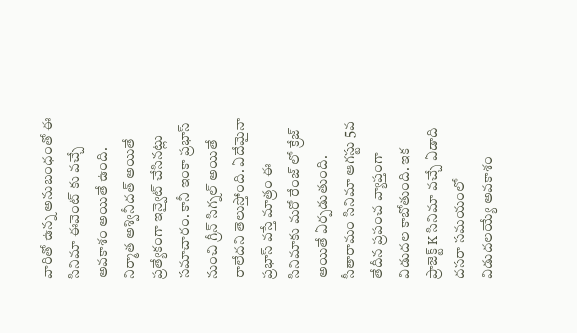వారితో ఉన్న అనుబంధంతో ఈ సినిమా ఈవెంట్ కు వచ్చే అవకాశం అయితే ఉంది. నిర్మాత అశ్వినీదత్ అయితే ప్రత్యేకంగా ఇన్వైట్ చేసినట్లు సమాచారం. కానీ ఇంకా ప్రభాస్ నుంచి గ్రీన్ సిగ్నల్ అయితే రాలేదని తెలుస్తోంది. ఏదేమైనా ప్రభాస్ వస్తే మాత్రం ఈ సినిమాకు మరో రేంజ్ లో క్రేజ్ అయితే ఏర్పడుతుంది. సీతారామం సినిమా ఆగస్టు 5వ తేదీన ప్రపంచ వ్యాప్తంగా విడుదల కాబోతుంది. ఇక ప్రాజెక్ట్ K సినిమా వచ్చే ఏడాది దసరా సమయంలో విడుదలయ్యే అవకాశం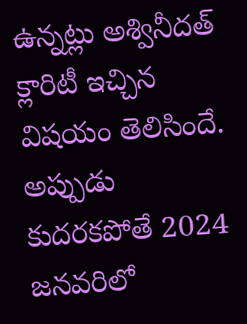ఉన్నట్లు అశ్వినీదత్ క్లారిటీ ఇచ్చిన విషయం తెలిసిందే. అప్పుడు కుదరకపోతే 2024 జనవరిలో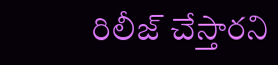రిలీజ్ చేస్తారని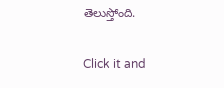తెలుస్తోంది.


Click it and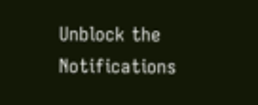Unblock the Notifications